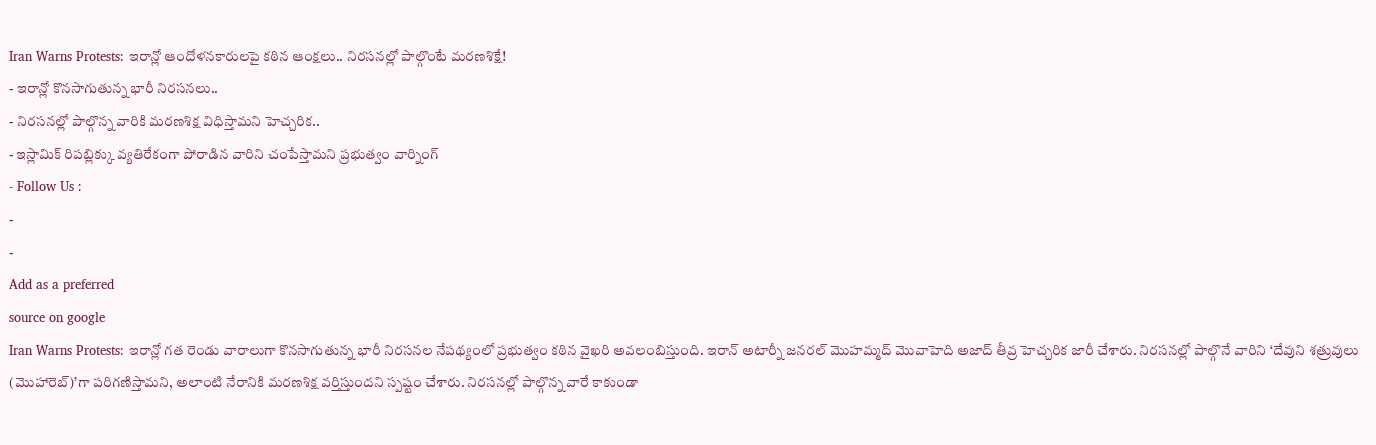Iran Warns Protests: ఇరాన్లో ఆందోళనకారులపై కఠిన ఆంక్షలు.. నిరసనల్లో పాల్గొంటే మరణశిక్షే!
- ఇరాన్లో కొనసాగుతున్న భారీ నిరసనలు..
- నిరసనల్లో పాల్గొన్న వారికి మరణశిక్ష విధిస్తామని హెచ్చరిక..
- ఇస్లామిక్ రిపబ్లిక్కు వ్యతిరేకంగా పోరాడిన వారిని చంపేస్తామని ప్రభుత్వం వార్నింగ్
- Follow Us :
-
-
Add as a preferred
source on google
Iran Warns Protests: ఇరాన్లో గత రెండు వారాలుగా కొనసాగుతున్న భారీ నిరసనల నేపథ్యంలో ప్రభుత్వం కఠిన వైఖరి అవలంబిస్తుంది. ఇరాన్ అటార్నీ జనరల్ మొహమ్మద్ మొవాహెది అజాద్ తీవ్ర హెచ్చరిక జారీ చేశారు. నిరసనల్లో పాల్గొనే వారిని ‘దేవుని శత్రువులు (మొహారెబ్)’గా పరిగణిస్తామని, అలాంటి నేరానికి మరణశిక్ష వర్తిస్తుందని స్పష్టం చేశారు. నిరసనల్లో పాల్గొన్న వారే కాకుండా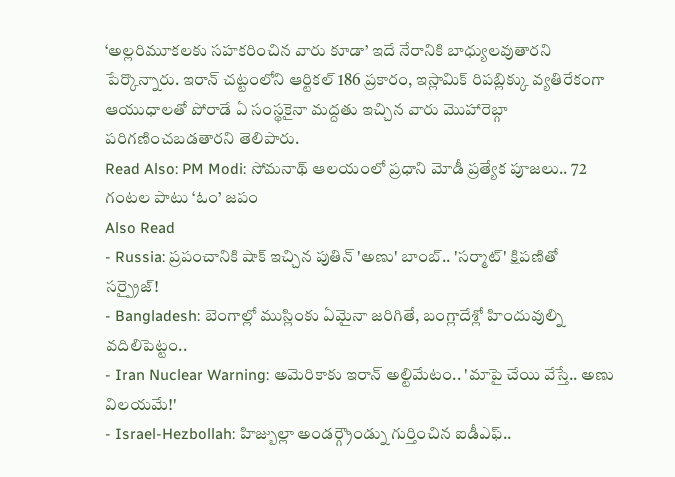‘అల్లరిమూకలకు సహకరించిన వారు కూడా’ ఇదే నేరానికి బాధ్యులవుతారని పేర్కొన్నారు. ఇరాన్ చట్టంలోని ఆర్టికల్ 186 ప్రకారం, ఇస్లామిక్ రిపబ్లిక్కు వ్యతిరేకంగా ఆయుధాలతో పోరాడే ఏ సంస్థకైనా మద్దతు ఇచ్చిన వారు మొహారెబ్గా పరిగణించబడతారని తెలిపారు.
Read Also: PM Modi: సోమనాథ్ ఆలయంలో ప్రధాని మోడీ ప్రత్యేక పూజలు.. 72 గంటల పాటు ‘ఓం’ జపం
Also Read
- Russia: ప్రపంచానికి షాక్ ఇచ్చిన పుతిన్ 'అణు' బాంబ్.. 'సర్మాట్' క్షిపణితో సర్ప్రైజ్!
- Bangladesh: బెంగాల్లో ముస్లింకు ఏమైనా జరిగితే, బంగ్లాదేశ్లో హిందువుల్ని వదిలిపెట్టం..
- Iran Nuclear Warning: అమెరికాకు ఇరాన్ అల్టిమేటం.. 'మాపై చేయి వేస్తే.. అణు విలయమే!'
- Israel-Hezbollah: హిజ్బుల్లా అండర్గ్రౌండ్ను గుర్తించిన ఐడీఎఫ్..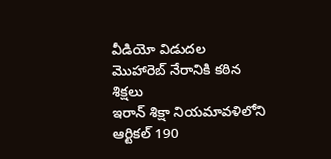వీడియో విడుదల
మొహారెబ్ నేరానికి కఠిన శిక్షలు
ఇరాన్ శిక్షా నియమావళిలోని ఆర్టికల్ 190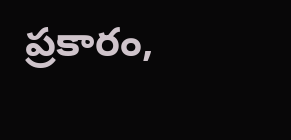ప్రకారం,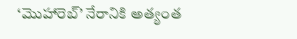‘మొహారెబ్’ నేరానికి అత్యంత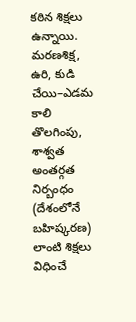కఠిన శిక్షలు ఉన్నాయి. మరణశిక్ష, ఉరి, కుడి చేయి–ఎడమ కాలి తొలగింపు, శాశ్వత అంతర్గత నిర్బంధం (దేశంలోనే బహిష్కరణ) లాంటి శిక్షలు విధించే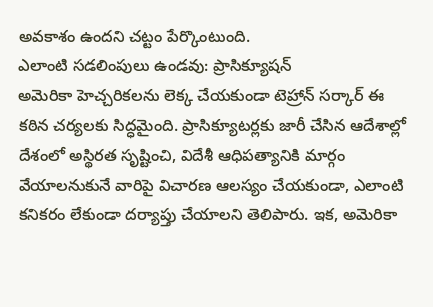అవకాశం ఉందని చట్టం పేర్కొంటుంది.
ఎలాంటి సడలింపులు ఉండవు: ప్రాసిక్యూషన్
అమెరికా హెచ్చరికలను లెక్క చేయకుండా టెహ్రాన్ సర్కార్ ఈ కఠిన చర్యలకు సిద్ధమైంది. ప్రాసిక్యూటర్లకు జారీ చేసిన ఆదేశాల్లో దేశంలో అస్థిరత సృష్టించి, విదేశీ ఆధిపత్యానికి మార్గం వేయాలనుకునే వారిపై విచారణ ఆలస్యం చేయకుండా, ఎలాంటి కనికరం లేకుండా దర్యాప్తు చేయాలని తెలిపారు. ఇక, అమెరికా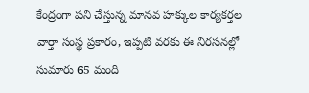కేంద్రంగా పని చేస్తున్న మానవ హక్కుల కార్యకర్తల వార్తా సంస్థ ప్రకారం, ఇప్పటి వరకు ఈ నిరసనల్లో సుమారు 65 మంది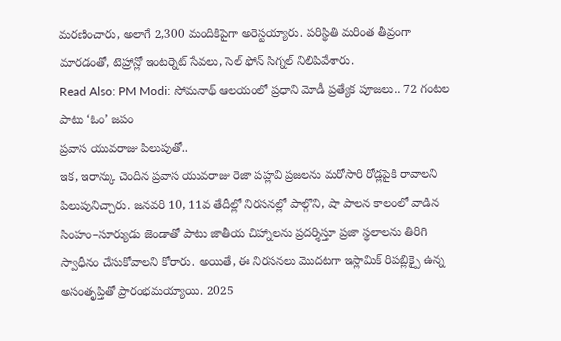మరణించారు, అలాగే 2,300 మందికిపైగా అరెస్టయ్యారు. పరిస్థితి మరింత తీవ్రంగా మారడంతో, టెహ్రాన్లో ఇంటర్నెట్ సేవలు, సెల్ ఫోన్ సిగ్నల్ నిలిపివేశారు.
Read Also: PM Modi: సోమనాథ్ ఆలయంలో ప్రధాని మోడీ ప్రత్యేక పూజలు.. 72 గంటల పాటు ‘ఓం’ జపం
ప్రవాస యువరాజు పిలుపుతో..
ఇక, ఇరాన్కు చెందిన ప్రవాస యువరాజు రెజా పహ్లవి ప్రజలను మరోసారి రోడ్లపైకి రావాలని పిలుపునిచ్చారు. జనవరి 10, 11వ తేదీల్లో నిరసనల్లో పాల్గొని, షా పాలన కాలంలో వాడిన సింహం–సూర్యుడు జెండాతో పాటు జాతీయ చిహ్నాలను ప్రదర్శిస్తూ ప్రజా స్థలాలను తిరిగి స్వాధీనం చేసుకోవాలని కోరారు. అయితే, ఈ నిరసనలు మొదటగా ఇస్లామిక్ రిపబ్లిక్పై ఉన్న అసంతృప్తితో ప్రారంభమయ్యాయి. 2025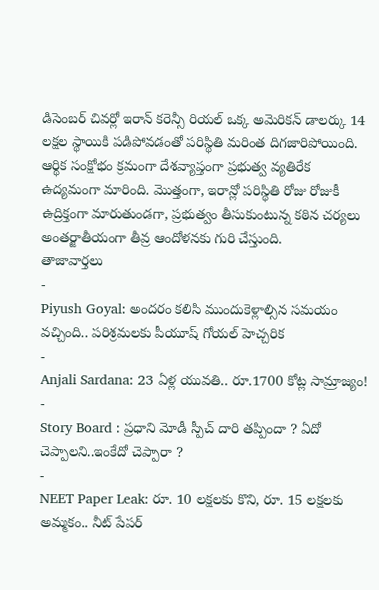డిసెంబర్ చివర్లో ఇరాన్ కరెన్సీ రియల్ ఒక్క అమెరికన్ డాలర్కు 14 లక్షల స్థాయికి పడిపోవడంతో పరిస్థితి మరింత దిగజారిపోయింది. ఆర్థిక సంక్షోభం క్రమంగా దేశవ్యాప్తంగా ప్రభుత్వ వ్యతిరేక ఉద్యమంగా మారింది. మొత్తంగా, ఇరాన్లో పరిస్థితి రోజు రోజుకీ ఉద్రిక్తంగా మారుతుండగా, ప్రభుత్వం తీసుకుంటున్న కఠిన చర్యలు అంతర్జాతీయంగా తీవ్ర ఆందోళనకు గురి చేస్తుంది.
తాజావార్తలు
-
Piyush Goyal: అందరం కలిసి ముందుకెళ్లాల్సిన సమయం వచ్చింది.. పరిశ్రమలకు పీయూష్ గోయల్ హెచ్చరిక
-
Anjali Sardana: 23 ఏళ్ల యువతి.. రూ.1700 కోట్ల సామ్రాజ్యం!
-
Story Board : ప్రధాని మోడీ స్పీచ్ దారి తప్పిందా ? ఏదో చెప్పాలని..ఇంకేదో చెప్పారా ?
-
NEET Paper Leak: రూ. 10 లక్షలకు కొని, రూ. 15 లక్షలకు అమ్మకం.. నీట్ పేపర్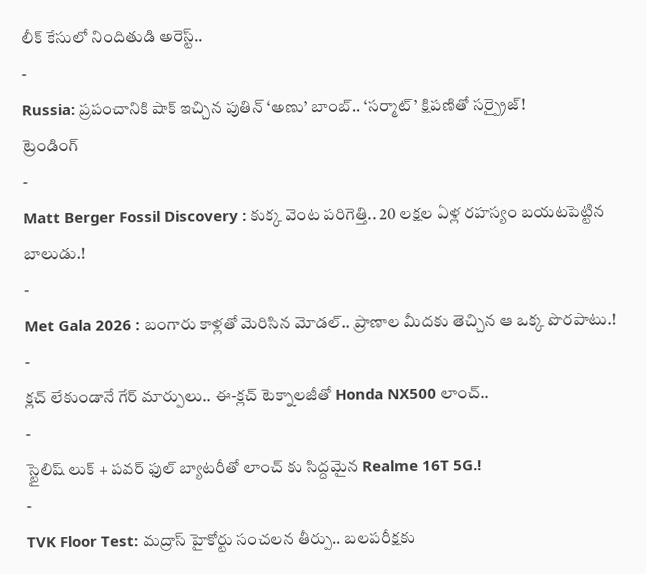లీక్ కేసులో నిందితుడి అరెస్ట్..
-
Russia: ప్రపంచానికి షాక్ ఇచ్చిన పుతిన్ ‘అణు’ బాంబ్.. ‘సర్మాట్’ క్షిపణితో సర్ప్రైజ్!
ట్రెండింగ్
-
Matt Berger Fossil Discovery : కుక్క వెంట పరిగెత్తి.. 20 లక్షల ఏళ్ల రహస్యం బయటపెట్టిన బాలుడు.!
-
Met Gala 2026 : బంగారు కాళ్లతో మెరిసిన మోడల్.. ప్రాణాల మీదకు తెచ్చిన ఆ ఒక్క పొరపాటు.!
-
క్లచ్ లేకుండానే గేర్ మార్పులు.. ఈ-క్లచ్ టెక్నాలజీతో Honda NX500 లాంచ్..
-
స్టైలిష్ లుక్ + పవర్ ఫుల్ బ్యాటరీతో లాంచ్ కు సిద్దమైన Realme 16T 5G.!
-
TVK Floor Test: మద్రాస్ హైకోర్టు సంచలన తీర్పు.. బలపరీక్షకు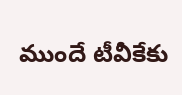ముందే టీవీకేకు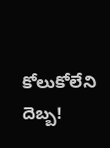కోలుకోలేని దెబ్బ!